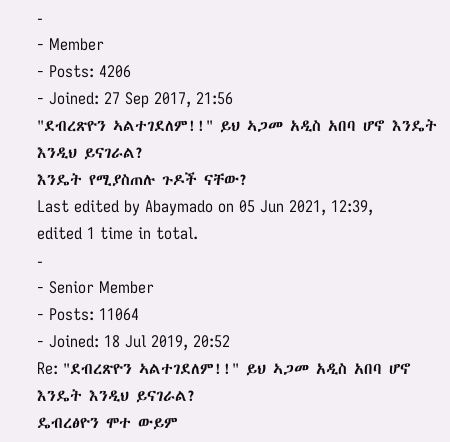-
- Member
- Posts: 4206
- Joined: 27 Sep 2017, 21:56
"ደብረጽዮን ኣልተገደለም!!" ይህ ኣጋመ አዲስ አበባ ሆኖ እንዴት እንዲህ ይናገራል?
እንዴት የሚያስጠሉ ጉዶች ናቸው?
Last edited by Abaymado on 05 Jun 2021, 12:39, edited 1 time in total.
-
- Senior Member
- Posts: 11064
- Joined: 18 Jul 2019, 20:52
Re: "ደብረጽዮን ኣልተገደለም!!" ይህ ኣጋመ አዲስ አበባ ሆኖ እንዴት እንዲህ ይናገራል?
ዴብረፅዮን ሞተ ውይም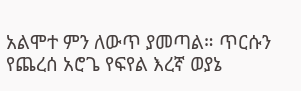አልሞተ ምን ለውጥ ያመጣል። ጥርሱን የጨረሰ አሮጌ የፍየል እረኛ ወያኔ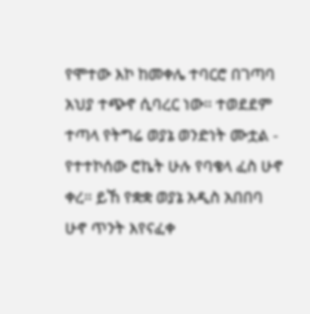የሞተው እኮ ከመቀሌ ተባርሮ በገጣባ አህያ ተጭኖ ሲባረር ነው። ተወደደም ተጣላ የትግሬ ወያኔ ወንድነት ሙቷል - የተተኮሰው ሮኬት ሁሉ የባቄላ ፈስ ሁኖ ቀረ። ይኸ የቋቋ ወያኔ አዲስ አበበባ ሁኖ ጥንት እየናፈቀ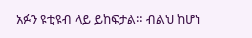አፉን ዩቲዩብ ላይ ይከፍታል። ብልህ ከሆነ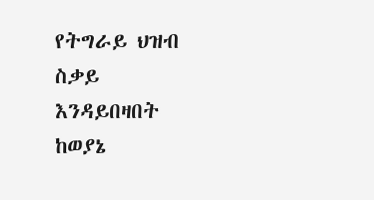የትግራይ ህዝብ ስቃይ እንዳይበዛበት ከወያኔ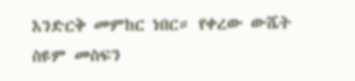እንድርቅ መምከር ነበር። የቀረው ውሼት ስዩም መስፍን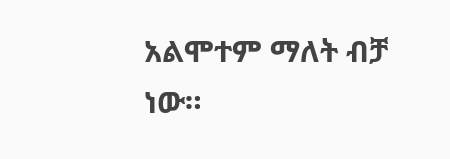አልሞተም ማለት ብቻ ነው።